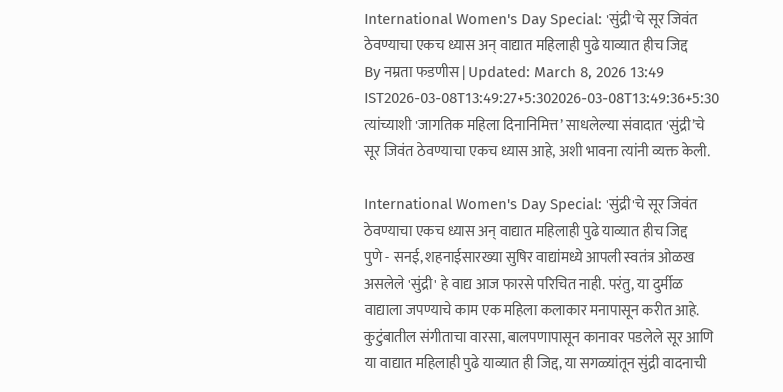International Women's Day Special: 'सुंद्री'चे सूर जिवंत ठेवण्याचा एकच ध्यास अन् वाद्यात महिलाही पुढे याव्यात हीच जिद्द
By नम्रता फडणीस | Updated: March 8, 2026 13:49 IST2026-03-08T13:49:27+5:302026-03-08T13:49:36+5:30
त्यांच्याशी 'जागतिक महिला दिनानिमित्त’ साधलेल्या संवादात 'सुंद्री’चे सूर जिवंत ठेवण्याचा एकच ध्यास आहे, अशी भावना त्यांनी व्यक्त केली.

International Women's Day Special: 'सुंद्री'चे सूर जिवंत ठेवण्याचा एकच ध्यास अन् वाद्यात महिलाही पुढे याव्यात हीच जिद्द
पुणे - सनई, शहनाईसारख्या सुषिर वाद्यांमध्ये आपली स्वतंत्र ओळख असलेले 'सुंद्री' हे वाद्य आज फारसे परिचित नाही. परंतु, या दुर्मीळ वाद्याला जपण्याचे काम एक महिला कलाकार मनापासून करीत आहे. कुटुंबातील संगीताचा वारसा, बालपणापासून कानावर पडलेले सूर आणि या वाद्यात महिलाही पुढे याव्यात ही जिद्द, या सगळ्यांतून सुंद्री वादनाची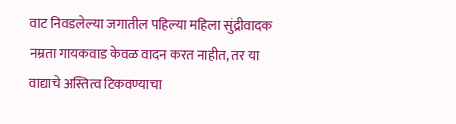वाट निवडलेल्या जगातील पहिल्या महिला सुंद्रीवादक नम्रता गायकवाड केवळ वादन करत नाहीत, तर या वाद्याचे अस्तित्व टिकवण्याचा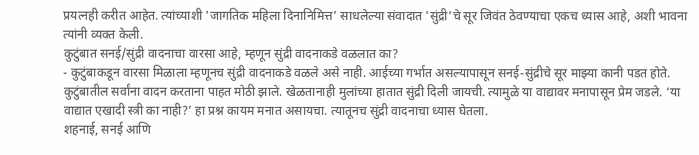प्रयत्नही करीत आहेत. त्यांच्याशी 'जागतिक महिला दिनानिमित्त’ साधलेल्या संवादात 'सुंद्री’चे सूर जिवंत ठेवण्याचा एकच ध्यास आहे, अशी भावना त्यांनी व्यक्त केली.
कुटुंबात सनई/सुंद्री वादनाचा वारसा आहे, म्हणून सुंद्री वादनाकडे वळलात का?
- कुटुंबाकडून वारसा मिळाला म्हणूनच सुंद्री वादनाकडे वळले असे नाही. आईच्या गर्भात असल्यापासून सनई-सुंद्रीचे सूर माझ्या कानी पडत होते. कुटुंबातील सर्वांना वादन करताना पाहत मोठी झाले. खेळतानाही मुलांच्या हातात सुंद्री दिली जायची. त्यामुळे या वाद्यावर मनापासून प्रेम जडले. ‘या वाद्यात एखादी स्त्री का नाही?’ हा प्रश्न कायम मनात असायचा. त्यातूनच सुंद्री वादनाचा ध्यास घेतला.
शहनाई, सनई आणि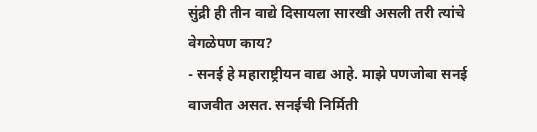सुंद्री ही तीन वाद्ये दिसायला सारखी असली तरी त्यांचे वेगळेपण काय?
- सनई हे महाराष्ट्रीयन वाद्य आहे. माझे पणजोबा सनई वाजवीत असत. सनईची निर्मिती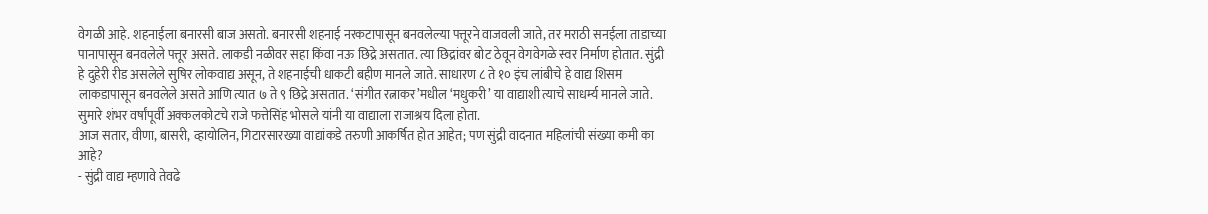वेगळी आहे. शहनाईला बनारसी बाज असतो. बनारसी शहनाई नरकटापासून बनवलेल्या पत्तूरने वाजवली जाते, तर मराठी सनईला ताडाच्या पानापासून बनवलेले पत्तूर असते. लाकडी नळीवर सहा किंवा नऊ छिद्रे असतात. त्या छिद्रांवर बोट ठेवून वेगवेगळे स्वर निर्माण होतात. सुंद्री हे दुहेरी रीड असलेले सुषिर लोकवाद्य असून, ते शहनाईची धाकटी बहीण मानले जाते. साधारण ८ ते १० इंच लांबीचे हे वाद्य शिसम लाकडापासून बनवलेले असते आणि त्यात ७ ते ९ छिद्रे असतात. ‘संगीत रत्नाकर’मधील ‘मधुकरी’ या वाद्याशी त्याचे साधर्म्य मानले जाते. सुमारे शंभर वर्षांपूर्वी अक्कलकोटचे राजे फत्तेसिंह भोसले यांनी या वाद्याला राजाश्रय दिला होता.
आज सतार, वीणा, बासरी, व्हायोलिन, गिटारसारख्या वाद्यांकडे तरुणी आकर्षित होत आहेत; पण सुंद्री वादनात महिलांची संख्या कमी का आहे?
- सुंद्री वाद्य म्हणावे तेवढे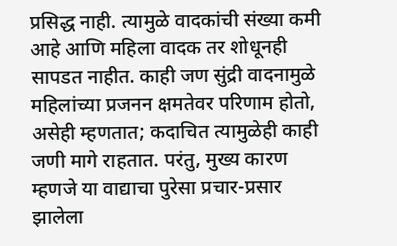प्रसिद्ध नाही. त्यामुळे वादकांची संख्या कमी आहे आणि महिला वादक तर शोधूनही सापडत नाहीत. काही जण सुंद्री वादनामुळे महिलांच्या प्रजनन क्षमतेवर परिणाम होतो, असेही म्हणतात; कदाचित त्यामुळेही काही जणी मागे राहतात. परंतु, मुख्य कारण म्हणजे या वाद्याचा पुरेसा प्रचार-प्रसार झालेला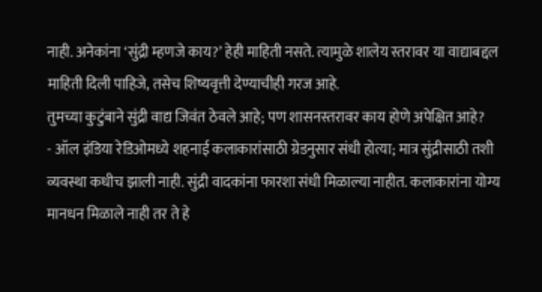नाही. अनेकांना ‘सुंद्री म्हणजे काय?’ हेही माहिती नसते. त्यामुळे शालेय स्तरावर या वाद्याबद्दल माहिती दिली पाहिजे, तसेच शिष्यवृत्ती देण्याचीही गरज आहे.
तुमच्या कुटुंबाने सुंद्री वाद्य जिवंत ठेवले आहे; पण शासनस्तरावर काय होणे अपेक्षित आहे?
- ऑल इंडिया रेडिओमध्ये शहनाई कलाकारांसाठी ग्रेडनुसार संधी होत्या; मात्र सुंद्रीसाठी तशी व्यवस्था कधीच झाली नाही. सुंद्री वादकांना फारशा संधी मिळाल्या नाहीत. कलाकारांना योग्य मानधन मिळाले नाही तर ते हे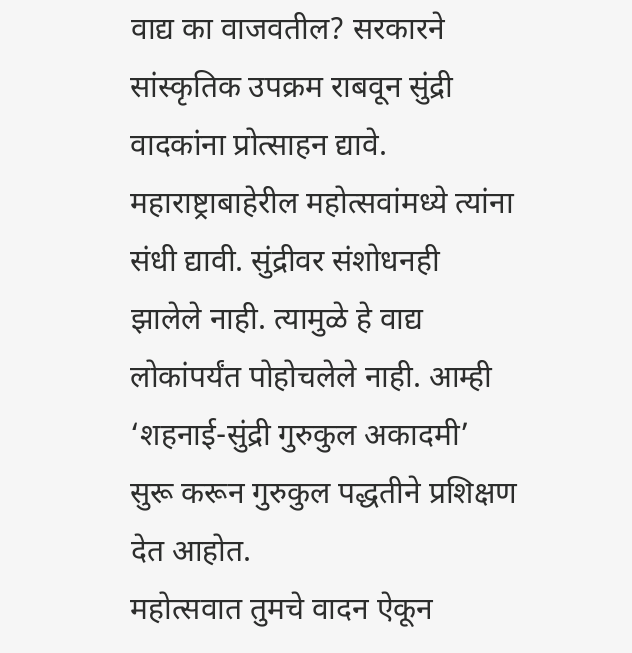वाद्य का वाजवतील? सरकारने सांस्कृतिक उपक्रम राबवून सुंद्री वादकांना प्रोत्साहन द्यावे. महाराष्ट्राबाहेरील महोत्सवांमध्ये त्यांना संधी द्यावी. सुंद्रीवर संशोधनही झालेले नाही. त्यामुळे हे वाद्य लोकांपर्यंत पोहोचलेले नाही. आम्ही ‘शहनाई-सुंद्री गुरुकुल अकादमी’ सुरू करून गुरुकुल पद्धतीने प्रशिक्षण देत आहोत.
महोत्सवात तुमचे वादन ऐकून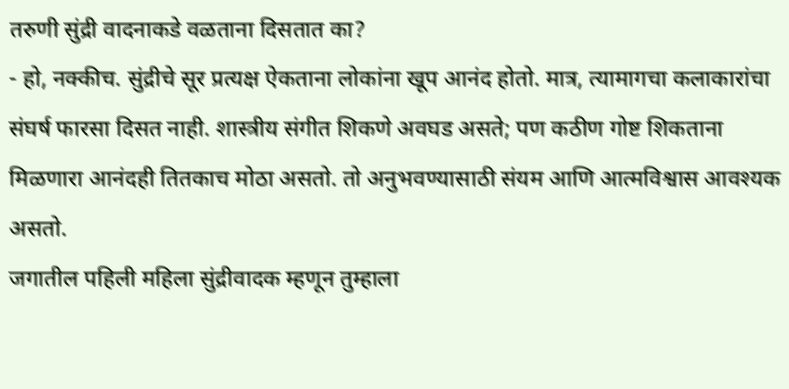तरुणी सुंद्री वादनाकडे वळताना दिसतात का?
- हो, नक्कीच. सुंद्रीचे सूर प्रत्यक्ष ऐकताना लोकांना खूप आनंद होतो. मात्र, त्यामागचा कलाकारांचा संघर्ष फारसा दिसत नाही. शास्त्रीय संगीत शिकणे अवघड असते; पण कठीण गोष्ट शिकताना मिळणारा आनंदही तितकाच मोठा असतो. तो अनुभवण्यासाठी संयम आणि आत्मविश्वास आवश्यक असतो.
जगातील पहिली महिला सुंद्रीवादक म्हणून तुम्हाला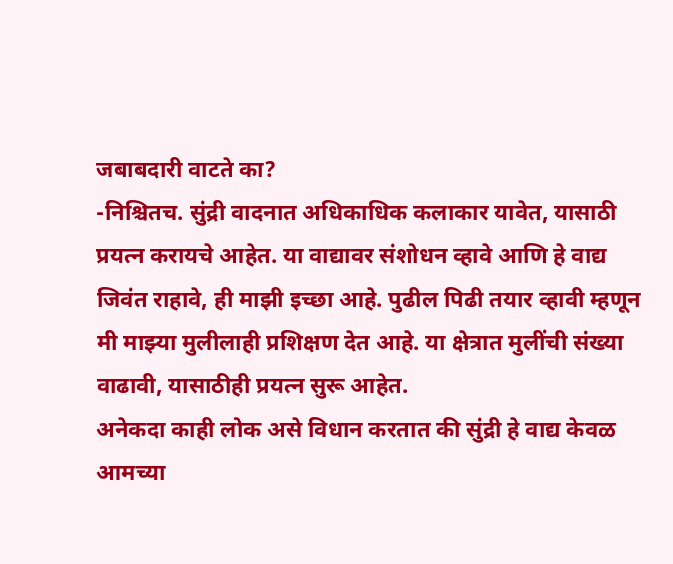जबाबदारी वाटते का?
-निश्चितच. सुंद्री वादनात अधिकाधिक कलाकार यावेत, यासाठी प्रयत्न करायचे आहेत. या वाद्यावर संशोधन व्हावे आणि हे वाद्य जिवंत राहावे, ही माझी इच्छा आहे. पुढील पिढी तयार व्हावी म्हणून मी माझ्या मुलीलाही प्रशिक्षण देत आहे. या क्षेत्रात मुलींची संख्या वाढावी, यासाठीही प्रयत्न सुरू आहेत.
अनेकदा काही लोक असे विधान करतात की सुंद्री हे वाद्य केवळ आमच्या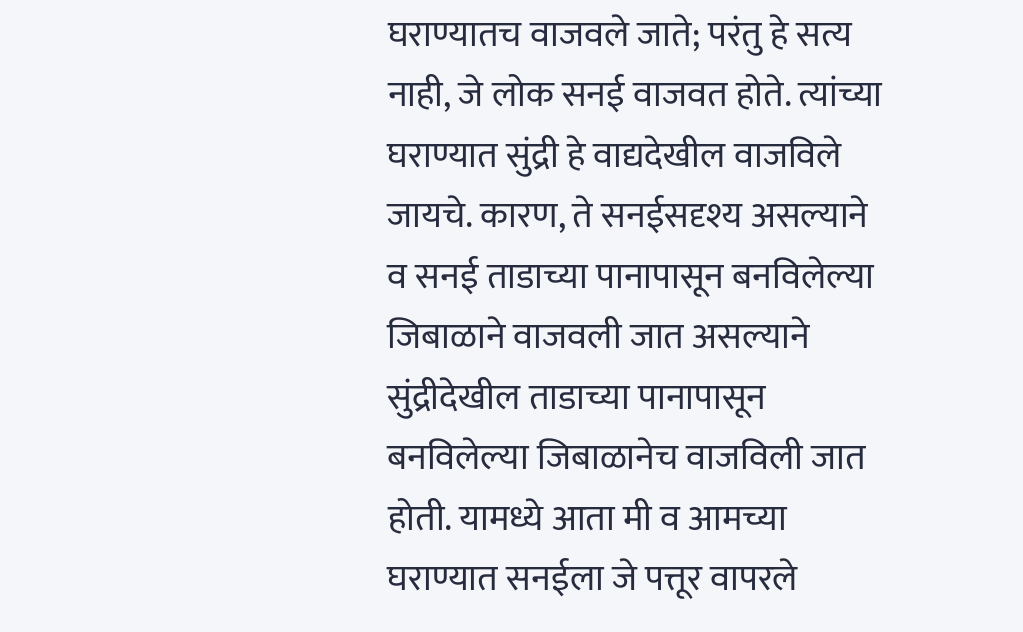घराण्यातच वाजवले जाते; परंतु हे सत्य नाही, जे लोक सनई वाजवत होते. त्यांच्या घराण्यात सुंद्री हे वाद्यदेखील वाजविले जायचे. कारण, ते सनईसदृश्य असल्याने व सनई ताडाच्या पानापासून बनविलेल्या जिबाळाने वाजवली जात असल्याने सुंद्रीदेखील ताडाच्या पानापासून बनविलेल्या जिबाळानेच वाजविली जात होती. यामध्ये आता मी व आमच्या घराण्यात सनईला जे पत्तूर वापरले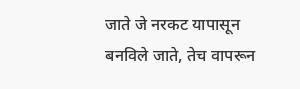जाते जे नरकट यापासून बनविले जाते, तेच वापरून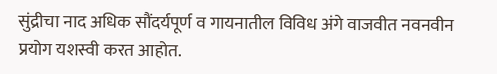सुंद्रीचा नाद अधिक सौंदर्यपूर्ण व गायनातील विविध अंगे वाजवीत नवनवीन प्रयोग यशस्वी करत आहोत.